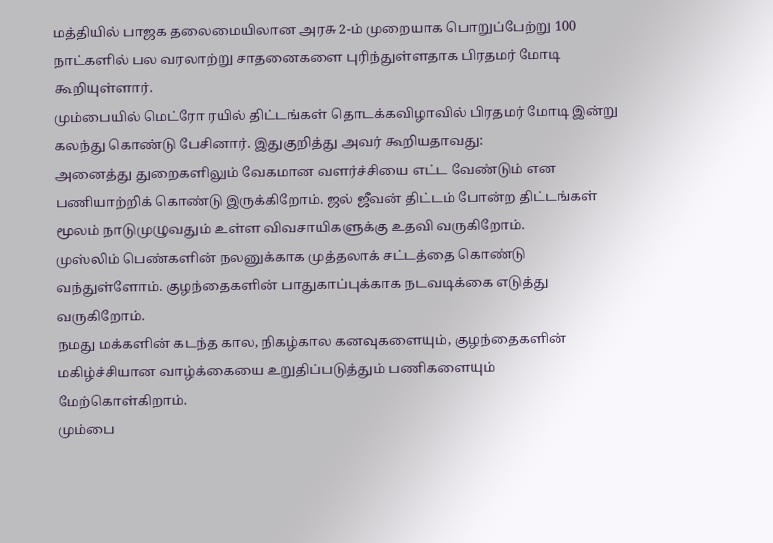மத்தியில் பாஜக தலைமையிலான அரசு 2-ம் முறையாக பொறுப்பேற்று 100 நாட்களில் பல வரலாற்று சாதனைகளை புரிந்துள்ளதாக பிரதமர் மோடி கூறியுள்ளார்.
மும்பையில் மெட்ரோ ரயில் திட்டங்கள் தொடக்கவிழாவில் பிரதமர் மோடி இன்று கலந்து கொண்டு பேசினார். இதுகுறித்து அவர் கூறியதாவது:
அனைத்து துறைகளிலும் வேகமான வளர்ச்சியை எட்ட வேண்டும் என பணியாற்றிக் கொண்டு இருக்கிறோம். ஜல் ஜீவன் திட்டம் போன்ற திட்டங்கள் மூலம் நாடுமுழுவதும் உள்ள விவசாயிகளுக்கு உதவி வருகிறோம்.
முஸ்லிம் பெண்களின் நலனுக்காக முத்தலாக் சட்டத்தை கொண்டு வந்துள்ளோம். குழந்தைகளின் பாதுகாப்புக்காக நடவடிக்கை எடுத்து வருகிறோம்.
நமது மக்களின் கடந்த கால, நிகழ்கால கனவுகளையும், குழந்தைகளின் மகிழ்ச்சியான வாழ்க்கையை உறுதிப்படுத்தும் பணிகளையும் மேற்கொள்கிறாம்.
மும்பை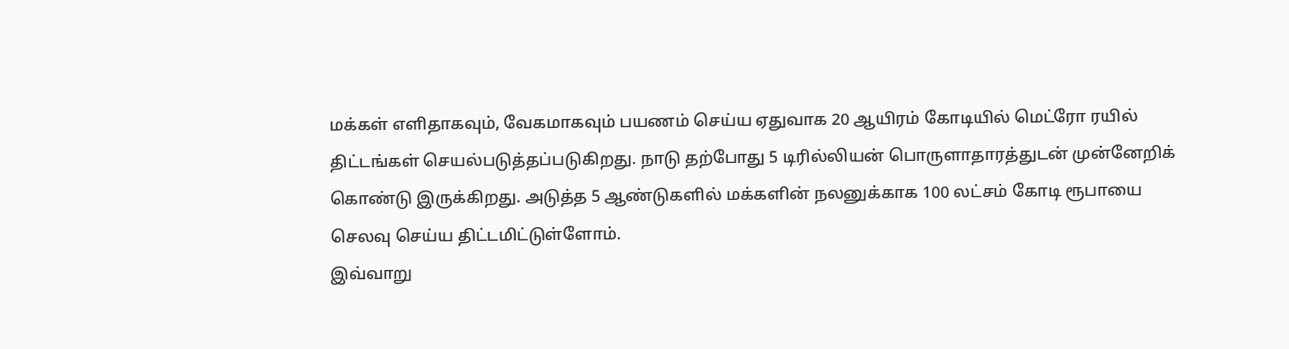மக்கள் எளிதாகவும், வேகமாகவும் பயணம் செய்ய ஏதுவாக 20 ஆயிரம் கோடியில் மெட்ரோ ரயில் திட்டங்கள் செயல்படுத்தப்படுகிறது. நாடு தற்போது 5 டிரில்லியன் பொருளாதாரத்துடன் முன்னேறிக் கொண்டு இருக்கிறது. அடுத்த 5 ஆண்டுகளில் மக்களின் நலனுக்காக 100 லட்சம் கோடி ரூபாயை செலவு செய்ய திட்டமிட்டுள்ளோம்.
இவ்வாறு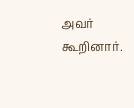அவர் கூறினார்.